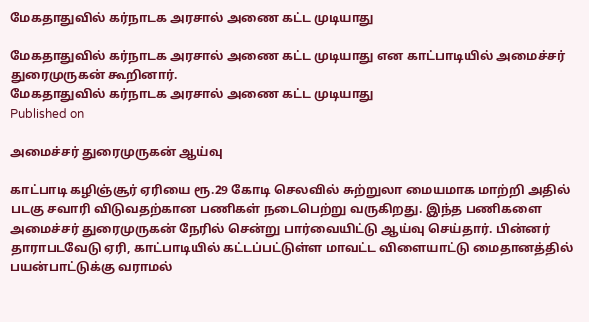மேகதாதுவில் கர்நாடக அரசால் அணை கட்ட முடியாது

மேகதாதுவில் கர்நாடக அரசால் அணை கட்ட முடியாது என காட்பாடியில் அமைச்சர் துரைமுருகன் கூறினார்.
மேகதாதுவில் கர்நாடக அரசால் அணை கட்ட முடியாது
Published on

அமைச்சர் துரைமுருகன் ஆய்வு

காட்பாடி கழிஞ்சூர் ஏரியை ரூ.29 கோடி செலவில் சுற்றுலா மையமாக மாற்றி அதில் படகு சவாரி விடுவதற்கான பணிகள் நடைபெற்று வருகிறது. இந்த பணிகளை அமைச்சர் துரைமுருகன் நேரில் சென்று பார்வையிட்டு ஆய்வு செய்தார். பின்னர் தாராபடவேடு ஏரி, காட்பாடியில் கட்டப்பட்டுள்ள மாவட்ட விளையாட்டு மைதானத்தில் பயன்பாட்டுக்கு வராமல்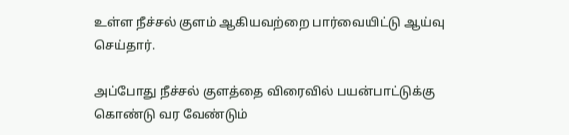உள்ள நீச்சல் குளம் ஆகியவற்றை பார்வையிட்டு ஆய்வு செய்தார்.

அப்போது நீச்சல் குளத்தை விரைவில் பயன்பாட்டுக்கு கொண்டு வர வேண்டும்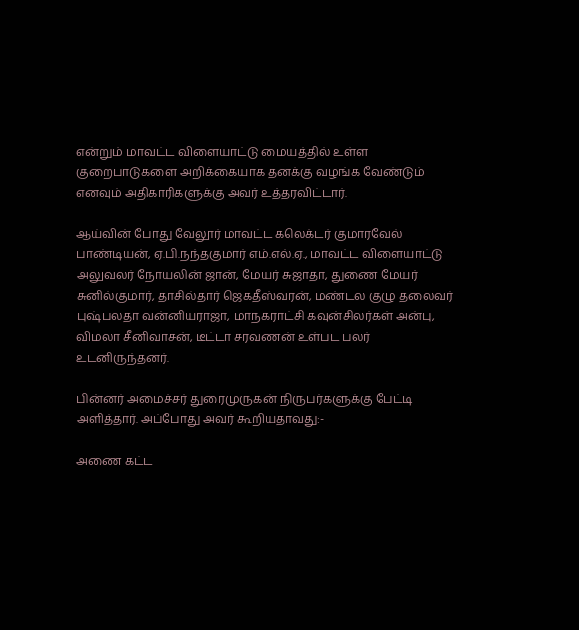என்றும் மாவட்ட விளையாட்டு மையத்தில் உள்ள குறைபாடுகளை அறிக்கையாக தனக்கு வழங்க வேண்டும் எனவும் அதிகாரிகளுக்கு அவர் உத்தரவிட்டார்.

ஆய்வின் போது வேலூர் மாவட்ட கலெக்டர் குமாரவேல் பாண்டியன், ஏ.பி.நந்தகுமார் எம்.எல்.ஏ., மாவட்ட விளையாட்டு அலுவலர் நோயலின் ஜான், மேயர் சுஜாதா, துணை மேயர் சுனில்குமார், தாசில்தார் ஜெகதீஸ்வரன், மண்டல குழு தலைவர் புஷ்பலதா வன்னியராஜா, மாநகராட்சி கவுன்சிலர்கள் அன்பு, விமலா சீனிவாசன், டீட்டா சரவணன் உள்பட பலர் உடனிருந்தனர்.

பின்னர் அமைச்சர் துரைமுருகன் நிருபர்களுக்கு பேட்டி அளித்தார். அப்போது அவர் கூறியதாவது:-

அணை கட்ட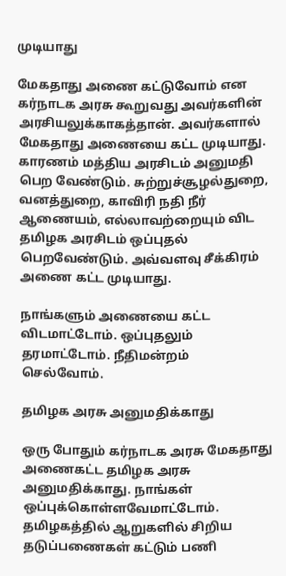முடியாது

மேகதாது அணை கட்டுவோம் என கர்நாடக அரசு கூறுவது அவர்களின் அரசியலுக்காகத்தான். அவர்களால் மேகதாது அணையை கட்ட முடியாது. காரணம் மத்திய அரசிடம் அனுமதி பெற வேண்டும். சுற்றுச்சூழல்துறை, வனத்துறை, காவிரி நதி நீர் ஆணையம், எல்லாவற்றையும் விட தமிழக அரசிடம் ஒப்புதல் பெறவேண்டும். அவ்வளவு சீக்கிரம் அணை கட்ட முடியாது.

நாங்களும் அணையை கட்ட விடமாட்டோம். ஒப்புதலும் தரமாட்டோம். நீதிமன்றம் செல்வோம்.

தமிழக அரசு அனுமதிக்காது

ஒரு போதும் கர்நாடக அரசு மேகதாது அணைகட்ட தமிழக அரசு அனுமதிக்காது. நாங்கள் ஒப்புக்கொள்ளவேமாட்டோம். தமிழகத்தில் ஆறுகளில் சிறிய தடுப்பணைகள் கட்டும் பணி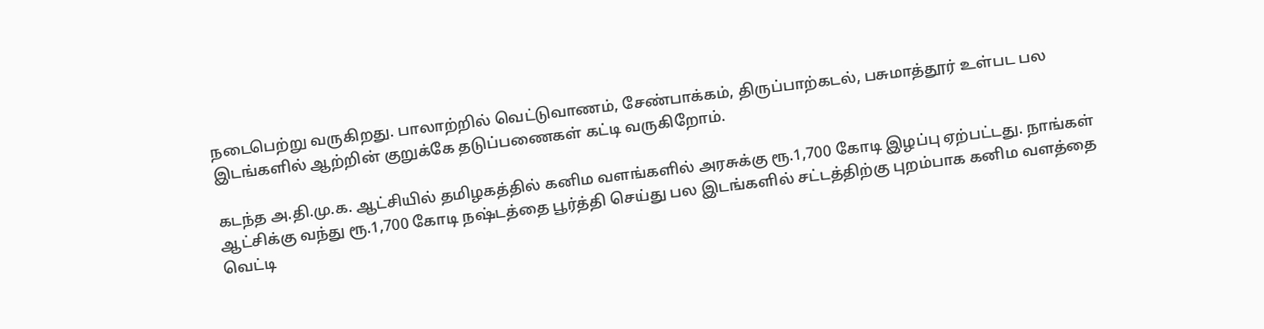நடைபெற்று வருகிறது. பாலாற்றில் வெட்டுவாணம், சேண்பாக்கம், திருப்பாற்கடல், பசுமாத்தூர் உள்பட பல இடங்களில் ஆற்றின் குறுக்கே தடுப்பணைகள் கட்டி வருகிறோம்.

கடந்த அ.தி.மு.க. ஆட்சியில் தமிழகத்தில் கனிம வளங்களில் அரசுக்கு ரூ.1,700 கோடி இழப்பு ஏற்பட்டது. நாங்கள் ஆட்சிக்கு வந்து ரூ.1,700 கோடி நஷ்டத்தை பூர்த்தி செய்து பல இடங்களில் சட்டத்திற்கு புறம்பாக கனிம வளத்தை வெட்டி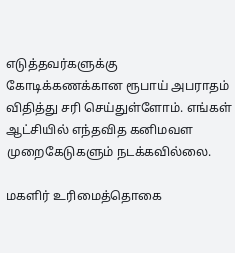எடுத்தவர்களுக்கு கோடிக்கணக்கான ரூபாய் அபராதம் விதித்து சரி செய்துள்ளோம். எங்கள் ஆட்சியில் எந்தவித கனிமவள முறைகேடுகளும் நடக்கவில்லை.

மகளிர் உரிமைத்தொகை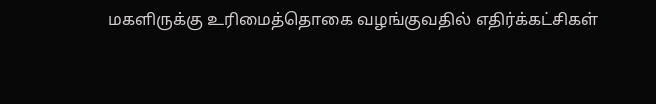மகளிருக்கு உரிமைத்தொகை வழங்குவதில் எதிர்க்கட்சிகள்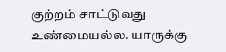குற்றம் சாட்டுவது உண்மையல்ல. யாருக்கு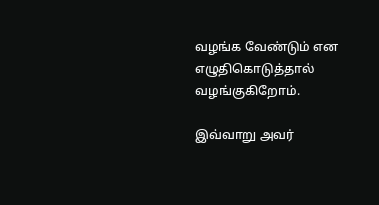வழங்க வேண்டும் என எழுதிகொடுத்தால் வழங்குகிறோம்.

இவ்வாறு அவர்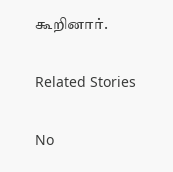கூறினார்.

Related Stories

No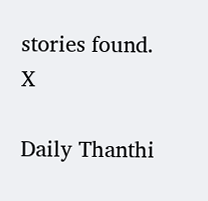stories found.
X

Daily Thanthi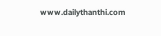www.dailythanthi.com